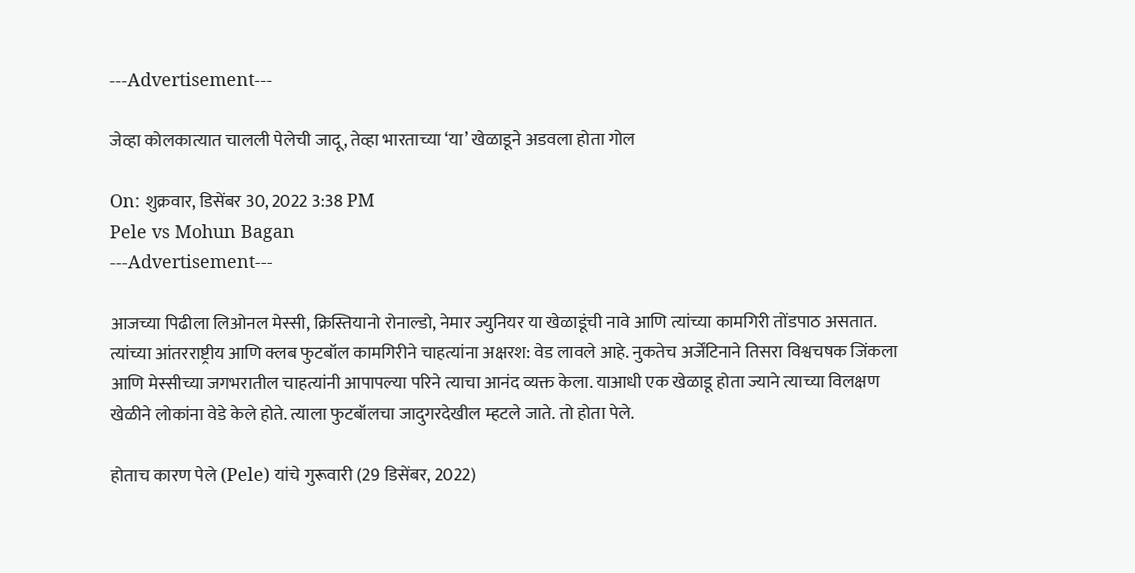---Advertisement---

जेव्हा कोलकात्यात चालली पेलेची जादू, तेव्हा भारताच्या ‘या’ खेळाडूने अडवला होता गोल

On: शुक्रवार, डिसेंबर 30, 2022 3:38 PM
Pele vs Mohun Bagan
---Advertisement---

आजच्या पिढीला लिओनल मेस्सी, क्रिस्तियानो रोनाल्डो, नेमार ज्युनियर या खेळाडूंची नावे आणि त्यांच्या कामगिरी तोंडपाठ असतात. त्यांच्या आंतरराष्ट्रीय आणि क्लब फुटबॉल कामगिरीने चाहत्यांना अक्षरश: वेड लावले आहे. नुकतेच अर्जेंटिनाने तिसरा विश्वचषक जिंकला आणि मेस्सीच्या जगभरातील चाहत्यांनी आपापल्या परिने त्याचा आनंद व्यक्त केला. याआधी एक खेळाडू होता ज्याने त्याच्या विलक्षण खेळीने लोकांना वेडे केले होते. त्याला फुटबॉलचा जादुगरदेखील म्हटले जाते. तो होता पेले.

होताच कारण पेले (Pele) यांचे गुरूवारी (29 डिसेंबर, 2022)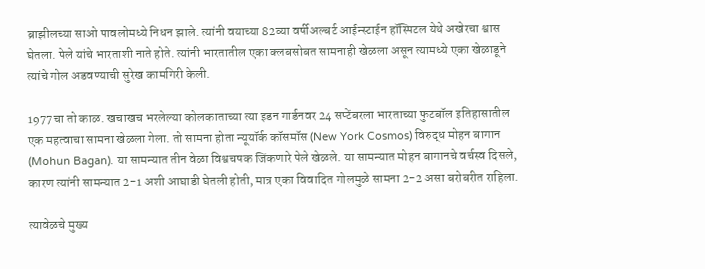ब्राझीलच्या साओ पावलोमध्ये निधन झाले. त्यांनी वयाच्या 82व्या वर्षीअल्बर्ट आईन्स्टाईन हॉस्पिटल येथे अखेरचा श्वास घेतला. पेले यांचे भारताशी नाते होते. त्यांनी भारतातील एका क्लबसोबत सामनाही खेळला असून त्यामध्ये एका खेळाडूने त्यांचे गोल अडवण्याची सुरेख कामगिरी केली.

1977चा तो काळ. खचाखच भरलेल्या कोलकाताच्या त्या इडन गार्डनवर 24 सप्टेंबरला भारताच्या फुटबॉल इतिहासातील एक महत्वाचा सामना खेळला गेला. तो सामना होता न्यूयॉर्क कॉसमॉस (New York Cosmos) विरुद्ध मोहन बागान (Mohun Bagan). या सामन्यात तीन वेळा विश्वचषक जिंकणारे पेले खेळले. या सामन्यात मोहन बागानचे वर्चस्व दिसले, कारण त्यांनी सामन्यात 2-1 अशी आघाडी घेतली होती, मात्र एका विवादित गोलमुळे सामना 2-2 असा बरोबरीत राहिला.

त्यावेळचे मुख्य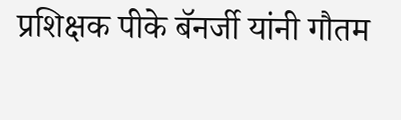प्रशिक्षक पीके बॅनर्जी यांनी गौतम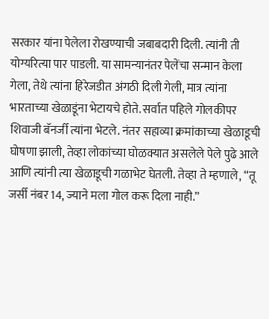सरकार यांना पेलेला रोखण्याची जबाबदारी दिली. त्यांनी ती योग्यरित्या पार पाडली. या सामन्यानंतर पेलेंचा सन्मान केला गेला, तेथे त्यांना हिरेजडीत अंगठी दिली गेली, मात्र त्यांना भारताच्या खेळाडूंना भेटायचे होते. सर्वात पहिले गोलकीपर शिवाजी बॅनर्जी त्यांना भेटले. नंतर सहाव्या क्रमांकाच्या खेळाडूची घोषणा झाली, तेव्हा लोकांच्या घोळक्यात असलेले पेले पुढे आले आणि त्यांनी त्या खेळाडूची गळाभेट घेतली. तेव्हा ते म्हणाले, “तू जर्सी नंबर 14, ज्याने मला गोल करू दिला नाही.”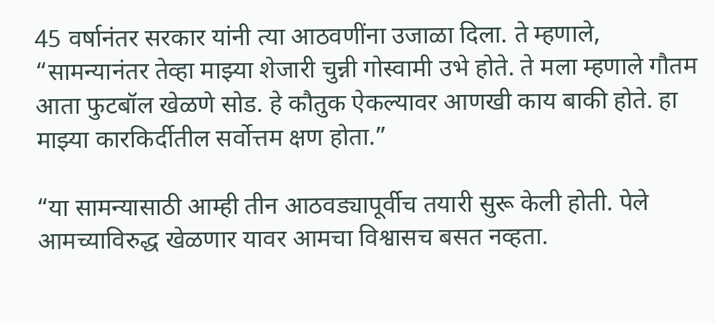45 वर्षानंतर सरकार यांनी त्या आठवणींना उजाळा दिला. ते म्हणाले, “सामन्यानंतर तेव्हा माझ्या शेजारी चुन्नी गोस्वामी उभे होते. ते मला म्हणाले गौतम आता फुटबॉल खेळणे सोड. हे कौतुक ऐकल्यावर आणखी काय बाकी होते. हा माझ्या कारकिर्दीतील सर्वोत्तम क्षण होता.”

“या सामन्यासाठी आम्ही तीन आठवड्यापूर्वीच तयारी सुरू केली होती. पेले आमच्याविरुद्ध खेळणार यावर आमचा विश्वासच बसत नव्हता.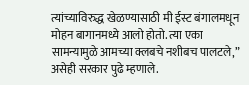त्यांच्याविरुद्ध खेळण्यासाठी मी ईस्ट बंगालमधून मोहन बागानमध्ये आलो होतो. त्या एका सामन्यामुळे आमच्या क्लबचे नशीबच पालटले,” असेही सरकार पुढे म्हणाले.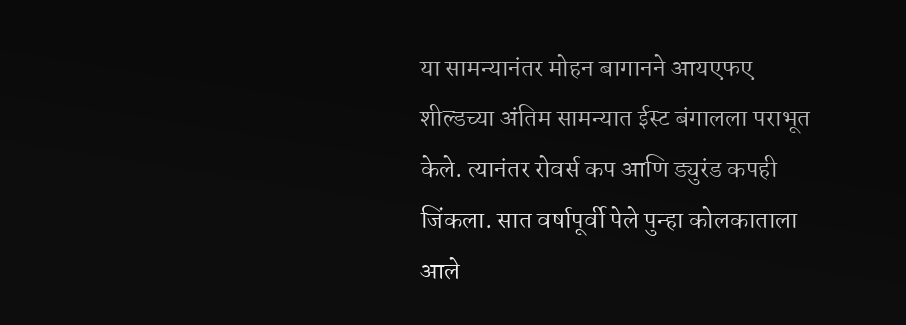या सामन्यानंतर मोहन बागानने आयएफए शील्डच्या अंतिम सामन्यात ईस्ट बंगालला पराभूत केले. त्यानंतर रोवर्स कप आणि ड्युरंड कपही जिंकला. सात वर्षापूर्वी पेले पुन्हा कोलकाताला आले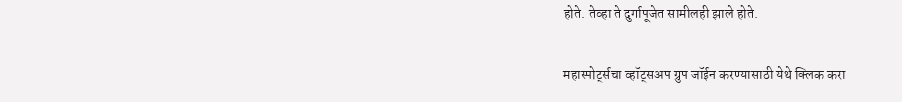होते. तेव्हा ते दुर्गापूजेत सामीलही झाले होते.

महास्पोर्ट्सचा व्हॉट्सअप ग्रुप जॉईन करण्यासाठी येथे क्लिक करा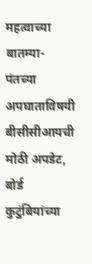महत्वाच्या बातम्या-
पंतच्या अपघाताविषयी बीसीसीआयची मोठी अपडेट, बोर्ड कुटुंबियांच्या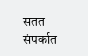सतत संपर्कात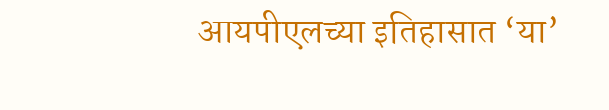आयपीएलच्या इतिहासात ‘या’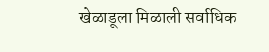खेळाडूला मिळाली सर्वाधिक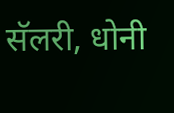सॅलरी, धोनी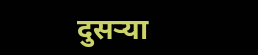दुसऱ्या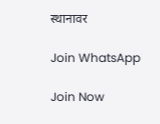स्थानावर

Join WhatsApp

Join Now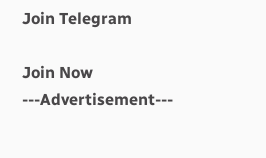Join Telegram

Join Now
---Advertisement---